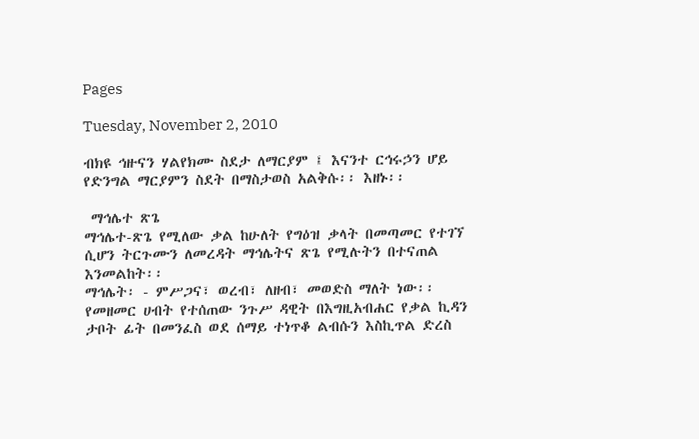Pages

Tuesday, November 2, 2010

ብክዩ ኅዙናን ሃልየክሙ ስደታ ለማርያም ፤ እናንተ ርኅሩኃን ሆይ የድንግል ማርያምን ስደት በማስታወስ አልቅሱ፡፡ እዘኑ፡፡

 ማኅሌተ ጽጌ
ማኅሌተ-ጽጌ የሚለው ቃል ከሁለት የግዕዝ ቃላት በመጣመር የተገኘ ሲሆን ትርጉሙን ለመረዳት ማኅሌትና ጽጌ የሚሉትን በተናጠል እንመልከት፡፡
ማኅሌት፡ - ምሥጋና፣ ወረብ፣ ለዘብ፣ መወድስ ማለት ነው፡፡ የመዘመር ሀብት የተሰጠው ንጉሥ ዳዊት በእግዚአብሐር የቃል ኪዳን ታቦት ፊት በመንፈስ ወደ ሰማይ ተነጥቆ ልብሱን እስኪጥል ድረስ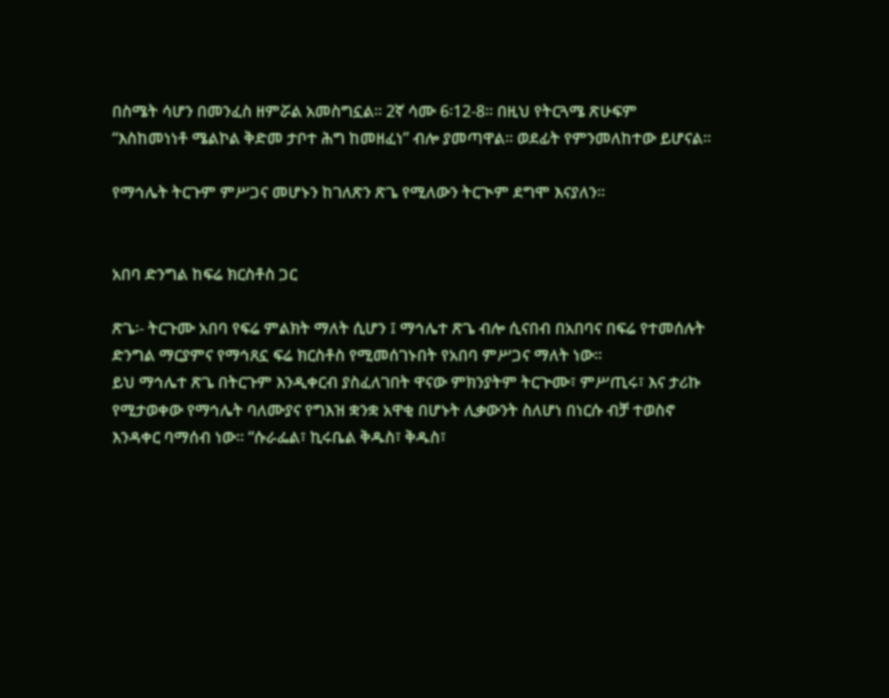በስሜት ሳሆን በመንፈስ ዘምሯል አመስግኗል፡፡ 2ኛ ሳሙ 6፡12-8፡፡ በዚህ የትርጓሜ ጽሁፍም “እስከመነነቶ ሜልኮል ቅድመ ታቦተ ሕግ ከመዘፈነ” ብሎ ያመጣዋል፡፡ ወደፊት የምንመለከተው ይሆናል፡፡

የማኅሌት ትርጉም ምሥጋና መሆኑን ከገለጽን ጽጌ የሚለውን ትርጒም ደግሞ እናያለን፡፡


አበባ ድንግል ከፍሬ ክርስቶስ ጋር

ጽጌ፡- ትርጉሙ አበባ የፍሬ ምልክት ማለት ሲሆን ፤ ማኅሌተ ጽጌ ብሎ ሲናበብ በአበባና በፍሬ የተመሰሉት ድንግል ማርያምና የማኅጸኗ ፍሬ ክርስቶስ የሚመሰገኑበት የአበባ ምሥጋና ማለት ነው፡፡
ይህ ማኅሌተ ጽጌ በትርጉም እንዲቀርብ ያስፈለገበት ዋናው ምክንያትም ትርጕሙ፣ ምሥጢሩ፣ እና ታሪኩ የሚታወቀው የማኅሌት ባለሙያና የግእዝ ቋንቋ አዋቂ በሆኑት ሊቃውንት ስለሆነ በነርሱ ብቻ ተወስኖ እንዳቀር ባማሰብ ነው፡፡ “ሱራፌል፣ ኪሩቤል ቅዱስ፣ ቅዱስ፣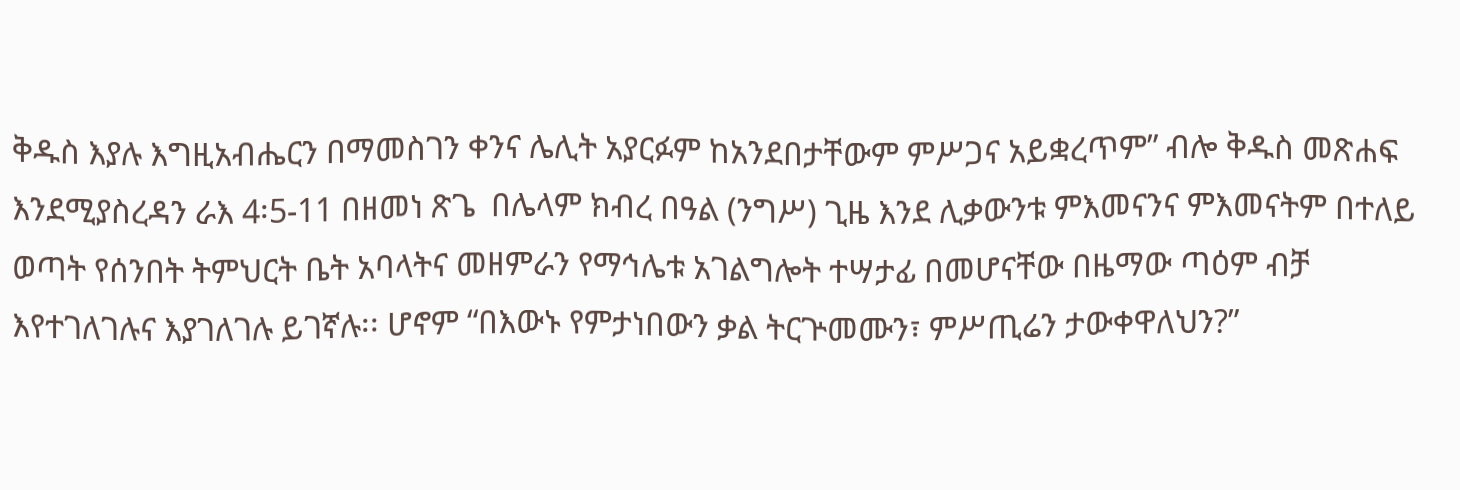ቅዱስ እያሉ እግዚአብሔርን በማመስገን ቀንና ሌሊት አያርፉም ከአንደበታቸውም ምሥጋና አይቋረጥም” ብሎ ቅዱስ መጽሐፍ እንደሚያስረዳን ራእ 4፡5-11 በዘመነ ጽጌ  በሌላም ክብረ በዓል (ንግሥ) ጊዜ እንደ ሊቃውንቱ ምእመናንና ምእመናትም በተለይ ወጣት የሰንበት ትምህርት ቤት አባላትና መዘምራን የማኅሌቱ አገልግሎት ተሣታፊ በመሆናቸው በዜማው ጣዕም ብቻ እየተገለገሉና እያገለገሉ ይገኛሉ፡፡ ሆኖም “በእውኑ የምታነበውን ቃል ትርጕመሙን፣ ምሥጢሬን ታውቀዋለህን?”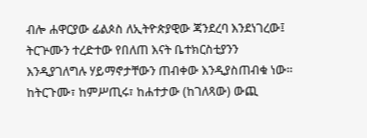ብሎ ሐዋርያው ፊልጶስ ለኢትዮጵያዊው ጃንደረባ እንደነገረው፤ ትርጕሙን ተረድተው የበለጠ እናት ቤተክርስቲያንን እንዲያገለግሉ ሃይማኖታቸውን ጠብቀው እንዲያስጠብቁ ነው፡፡ ከትርጉሙ፣ ከምሥጢሩ፣ ከሐተታው (ከገለጻው) ውጪ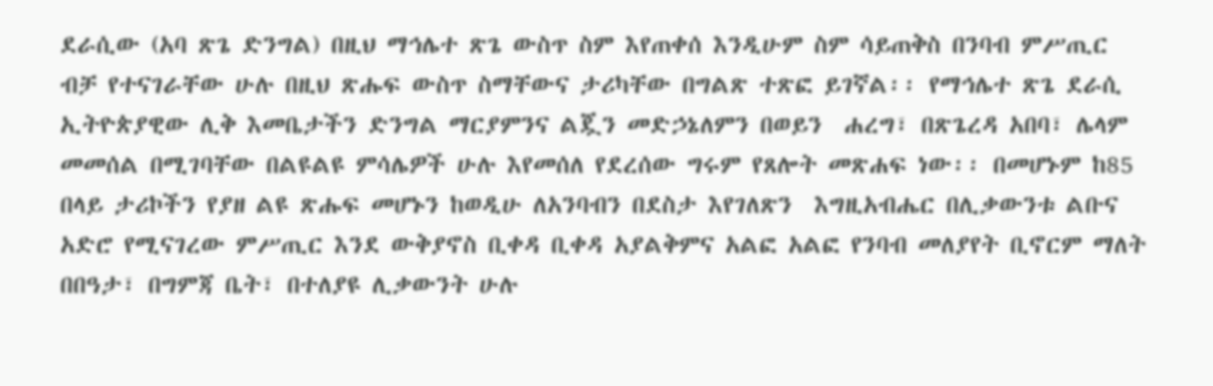ደራሲው (አባ ጽጌ ድንግል) በዚህ ማኅሌተ ጽጌ ውስጥ ስም እየጠቀሰ እንዲሁም ስም ሳይጠቅስ በንባብ ምሥጢር ብቻ የተናገራቸው ሁሉ በዚህ ጽሑፍ ውስጥ ስማቸውና ታሪካቸው በግልጽ ተጽፎ ይገኛል፡፡ የማኅሌተ ጽጌ ደራሲ ኢትዮጵያዊው ሊቅ እመቤታችን ድንግል ማርያምንና ልጇን መድኃኔለምን በወይን  ሐረግ፣ በጽጌረዳ አበባ፣ ሌላም መመሰል በሚገባቸው በልዩልዩ ምሳሌዎች ሁሉ እየመሰለ የደረሰው ግሩም የጸሎት መጽሐፍ ነው፡፡ በመሆኑም ከ85 በላይ ታሪኮችን የያዘ ልዩ ጽሑፍ መሆኑን ከወዲሁ ለአንባብን በደስታ እየገለጽን  እግዚአብሔር በሊቃውንቱ ልቡና አድሮ የሚናገረው ምሥጢር እንደ ውቅያኖስ ቢቀዳ ቢቀዳ አያልቅምና አልፎ አልፎ የንባብ መለያየት ቢኖርም ማለት በበዓታ፣ በግምጃ ቤት፣ በተለያዩ ሊቃውንት ሁሉ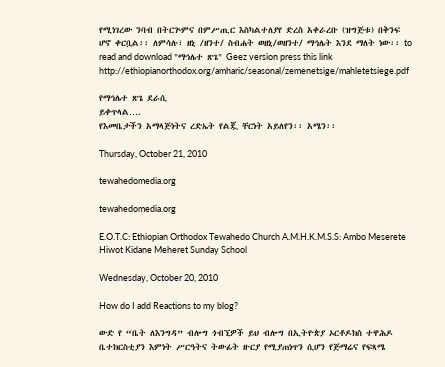የሚነገረው ንባብ በትርጕምና በምሥጢር እስካልተለያየ ድረስ አቀራረቡ (ዝግጅቱ) በቅንፍ ሆኖ ቀርቧል፡፡ ለምሳሉ፣ ዘኒ /ዘንተ/ ስብሐት ወዘኒ/ወዘንተ/ ማኅሌት እንደ ማለት ነው፡፡ to read and download "ማኅሌተ ጽጌ" Geez version press this link http://ethiopianorthodox.org/amharic/seasonal/zemenetsige/mahletetsiege.pdf

የማኅሌተ ጽጌ ደራሲ
ይቀጥላል….
የእመቤታችን አማላጅነትና ረድኤት የልጇ ቸርነት አይለየን፡፡ አሜን፡፡

Thursday, October 21, 2010

tewahedomedia.org

tewahedomedia.org

E.O.T.C: Ethiopian Orthodox Tewahedo Church A.M.H.K.M.S.S: Ambo Meserete Hiwot Kidane Meheret Sunday School

Wednesday, October 20, 2010

How do I add Reactions to my blog?

ውድ የ “ቤት ለእንግዳ” ብሎግ ጎብኚዎች ይህ ብሎግ በኢትዮጵያ ኦርቶዶክስ ተዋሕዶ ቤተክርስቲያን እምነት ሥርዓትና ትውፊት ዙርያ የሚያጠነጥን ሲሆን የጅማሬና የፍጻሜ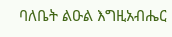ባለቤት ልዑል እግዚአብሔር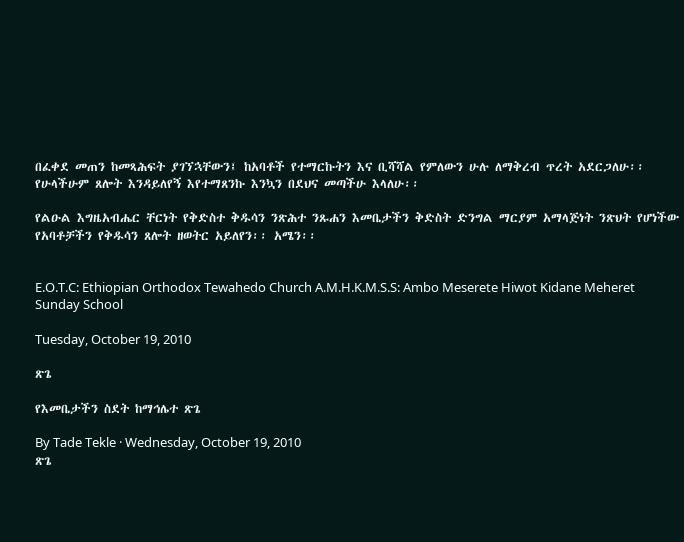በፈቀደ መጠን ከመጻሕፍት ያገኘኋቸውን፤ ከአባቶች የተማርኩትን እና ቢሻሻል የምለውን ሁሉ ለማቅረብ ጥረት አደርጋለሁ፡፡ የሁላችሁም ጸሎት እንዳይለየኝ እየተማጸንኩ እንኳን በደህና መጣችሁ እላለሁ፡፡

የልዑል እግዜአብሔር ቸርነት የቅድስተ ቅዱሳን ንጽሕተ ንጹሐን እመቤታችን ቅድስት ድንግል ማርያም አማላጅነት ንጽህት የሆነችው የአባቶቻችን የቅዱሳን ጸሎት ዘወትር አይለየን፡፡ አሜን፡፡


E.O.T.C: Ethiopian Orthodox Tewahedo Church A.M.H.K.M.S.S: Ambo Meserete Hiwot Kidane Meheret Sunday School

Tuesday, October 19, 2010

ጽጌ

የእመቤታችን ስደት ከማኅሌተ ጽጌ

By Tade Tekle · Wednesday, October 19, 2010
ጽጌ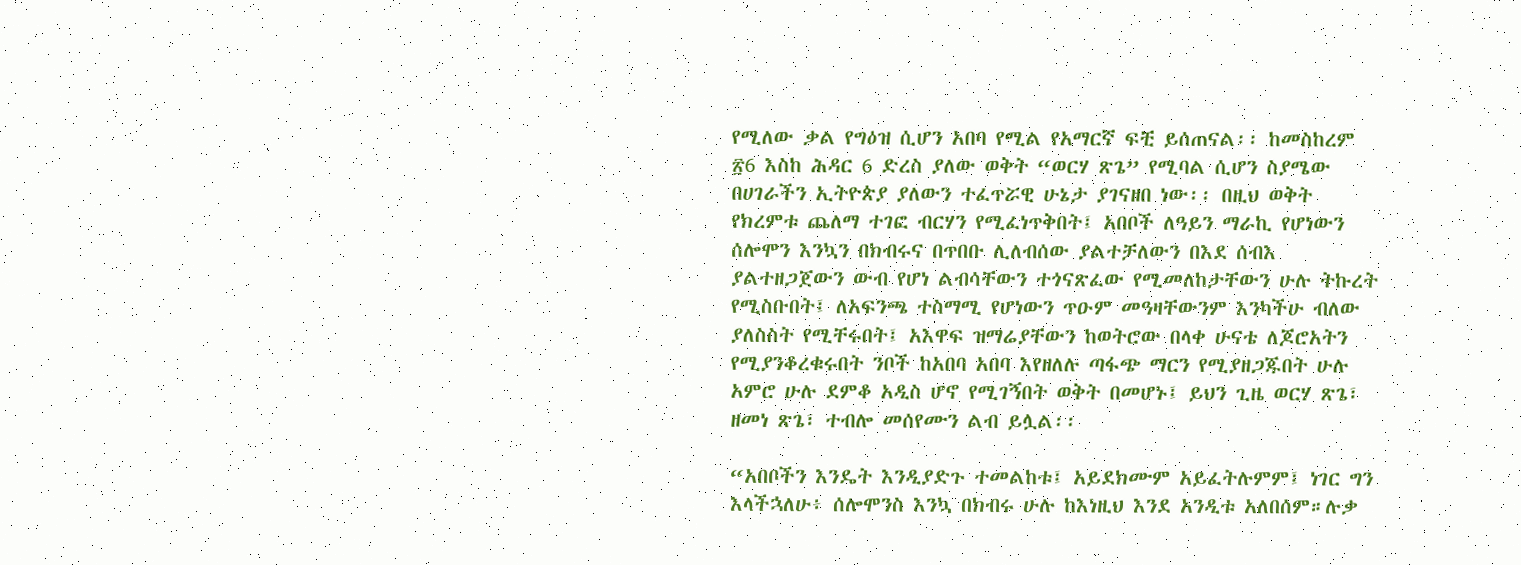የሚለው ቃል የግዕዝ ሲሆን አበባ የሚል የአማርኛ ፍቺ ይሰጠናል፡፡ ከመስከረም ፳6 እስከ ሕዳር 6 ድረስ ያለው ወቅት “ወርሃ ጽጌ” የሚባል ሲሆን ስያሜው በሀገራችን ኢትዮጵያ ያለውን ተፈጥሯዊ ሁኔታ ያገናዘበ ነው፡፡ በዚህ ወቅት የክረምቱ ጨለማ ተገፎ ብርሃን የሚፈነጥቅበት፤ አበቦች ለዓይን ማራኪ የሆነውን ሰሎሞን እንኳን በክብሩና በጥበቡ ሊለብሰው ያልተቻለውን በእደ ሰብእ ያልተዘጋጀውን ውብ የሆነ ልብሳቸውን ተጎናጽፈው የሚመለከታቸውን ሁሉ ትኩረት የሚስቡበት፤ ለአፍንጫ ተስማሚ የሆነውን ጥዑም መዓዛቸውንም እንካችሁ ብለው ያለስስት የሚቸሩበት፤ አእዋፍ ዝማሬያቸውን ከወትሮው በላቀ ሁናቴ ለጆሮአትን የሚያንቆረቁሩበት ንቦች ከአበባ አበባ እየዘለሉ ጣፋጭ ማርን የሚያዘጋጁበት ሁሉ አምሮ ሁሉ ደምቆ አዲስ ሆኖ የሚገኝበት ወቅት በመሆኑ፤ ይህን ጊዜ ወርሃ ጽጌ፣ ዘመነ ጽጌ፣ ተብሎ መሰየሙን ልብ ይሏል፡፡

“አበቦችን እንዴት እንዲያድጉ ተመልከቱ፤ አይደክሙም አይፈትሉምም፤ ነገር ግን እላችኋለሁ፥ ሰሎሞንስ እንኳ በክብሩ ሁሉ ከእነዚህ እንደ አንዲቱ አለበሰም።ሉቃ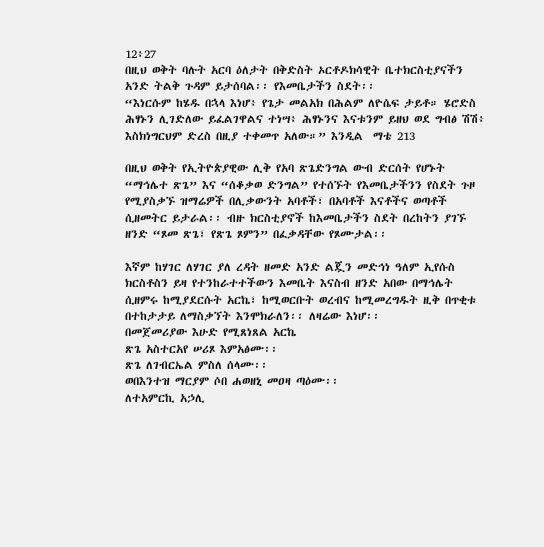12፥27
በዚህ ወቅት ባሉት አርባ ዕለታት በቅድስት ኦርቶዶክሳዊት ቤተክርስቲያናችን አንድ ትልቅ ጉዳም ይታሰባል፡፡ የእመቤታችን ስደት፡፡
“እነርሱም ከሄዱ በኋላ እነሆ፥ የጌታ መልአክ በሕልም ለዮሴፍ ታይቶ። ሄሮድስ ሕፃኑን ሊገድለው ይፈልገዋልና ተነሣ፥ ሕፃኑንና እናቱንም ይዘህ ወደ ግብፅ ሽሽ፥ እስክነግርህም ድረስ በዚያ ተቀመጥ አለው።” እንዲል  ማቴ 213

በዚህ ወቅት የኢትዮጵያዊው ሊቅ የአባ ጽጌድንግል ውብ ድርሰት የሆኑት “ማኅሌተ ጽጌ” እና “ሰቆቃወ ድንግል” የተሰኙት የእመቤታችንን የስደት ጉዞ የሚያስቃኙ ዝማሬዎች በሊቃውንት አባቶች፣ በአባቶች እናቶችና ወጣቶች ሲዘመትር ይታራል፡፡ ብዙ ክርስቲያኖች ከእመቤታችን ስደት በረከትን ያገኙ ዘንድ “ጾመ ጽጌ፣ የጽጌ ጾምን” በፈቃዳቸው የጾሙታል፡፡

እኛም ከሃገር ለሃገር ያለ ረዳት ዘመድ አንድ ልጇን መድኅነ ዓለም ኢየሱስ ክርስቶስን ይዛ የተንከራተተችውን እመቤት እናስብ ዘንድ አበው በማኅሌት ሲዘምሩ ከሚያደርሱት አርኬ፣ ከሚወርቡት ወረብና ከሚመረግዱት ዚቅ በጥቂቱ በተከታታይ ለማስቃኘት እንሞክራለን፡፡ ለዛሬው እነሆ፡፡
በመጀመሪያው እሁድ የሚጸነጸል አርኬ
ጽጌ አስተርአየ ሠሪጾ እምአፅሙ፡፡
ጽጌ ለገብርኤል ምስለ ሰላሙ፡፡
ወበእንተዝ ማርያም ሶበ ሐወዘኒ መዐዛ ጣዕሙ፡፡
ለተአምርኪ አኃሊ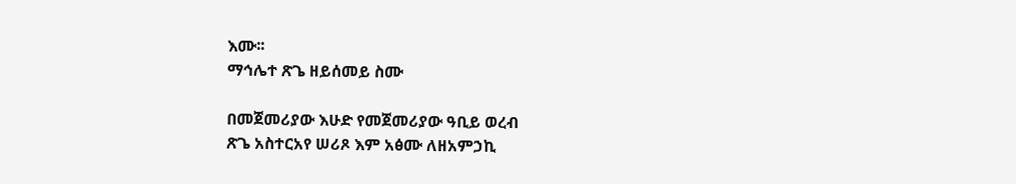እሙ፡፡
ማኅሌተ ጽጌ ዘይሰመይ ስሙ

በመጀመሪያው እሁድ የመጀመሪያው ዓቢይ ወረብ
ጽጌ አስተርአየ ሠሪጾ እም አፅሙ ለዘአምኃኪ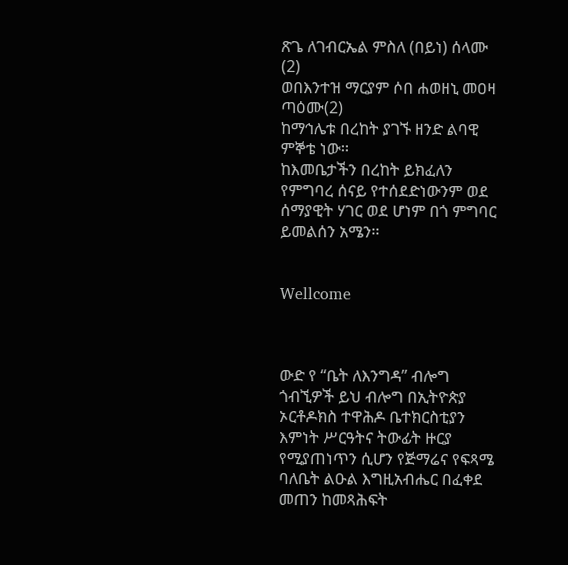ጽጌ ለገብርኤል ምስለ (በይነ) ሰላሙ (2)
ወበእንተዝ ማርያም ሶበ ሐወዘኒ መዐዛ ጣዕሙ(2)
ከማኅሌቱ በረከት ያገኙ ዘንድ ልባዊ ምኞቴ ነው፡፡
ከእመቤታችን በረከት ይክፈለን የምግባረ ሰናይ የተሰደድነውንም ወደ ሰማያዊት ሃገር ወደ ሆነም በጎ ምግባር ይመልሰን አሜን፡፡


Wellcome



ውድ የ “ቤት ለእንግዳ” ብሎግ ጎብኚዎች ይህ ብሎግ በኢትዮጵያ ኦርቶዶክስ ተዋሕዶ ቤተክርስቲያን እምነት ሥርዓትና ትውፊት ዙርያ የሚያጠነጥን ሲሆን የጅማሬና የፍጻሜ ባለቤት ልዑል እግዚአብሔር በፈቀደ መጠን ከመጻሕፍት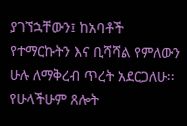ያገኘኋቸውን፤ ከአባቶች የተማርኩትን እና ቢሻሻል የምለውን ሁሉ ለማቅረብ ጥረት አደርጋለሁ፡፡ የሁላችሁም ጸሎት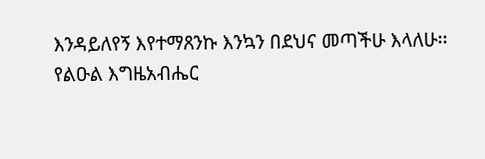እንዳይለየኝ እየተማጸንኩ እንኳን በደህና መጣችሁ እላለሁ፡፡
የልዑል እግዜአብሔር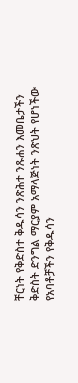ቸርነት የቅድስተ ቅዱሳን ንጽሕተ ንጹሐን እመቤታችን ቅድስት ድንግል ማርያም አማላጅነት ንጽህት የሆነችው የአባቶቻችን የቅዱሳን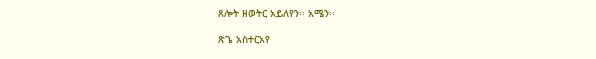ጸሎት ዘወትር አይለየን፡፡ አሜን፡፡

ጽጌ አስተርአየ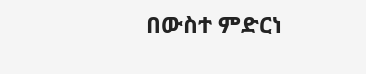በውስተ ምድርነ